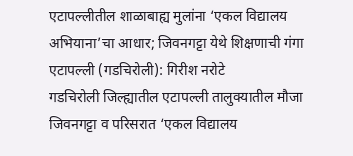एटापल्लीतील शाळाबाह्य मुलांना ‘एकल विद्यालय अभियाना’चा आधार; जिवनगट्टा येथे शिक्षणाची गंगा
एटापल्ली (गडचिरोली): गिरीश नरोटे
गडचिरोली जिल्ह्यातील एटापल्ली तालुक्यातील मौजा जिवनगट्टा व परिसरात ‘एकल विद्यालय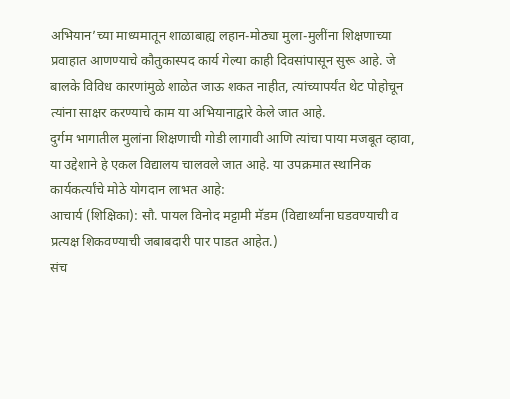अभियान’च्या माध्यमातून शाळाबाह्य लहान-मोठ्या मुला-मुलींना शिक्षणाच्या प्रवाहात आणण्याचे कौतुकास्पद कार्य गेल्या काही दिवसांपासून सुरू आहे. जे बालके विविध कारणांमुळे शाळेत जाऊ शकत नाहीत, त्यांच्यापर्यंत थेट पोहोचून त्यांना साक्षर करण्याचे काम या अभियानाद्वारे केले जात आहे.
दुर्गम भागातील मुलांना शिक्षणाची गोडी लागावी आणि त्यांचा पाया मजबूत व्हावा, या उद्देशाने हे एकल विद्यालय चालवले जात आहे. या उपक्रमात स्थानिक कार्यकर्त्यांचे मोठे योगदान लाभत आहे:
आचार्य (शिक्षिका): सौ. पायल विनोद मट्टामी मॅडम (विद्यार्थ्यांना घडवण्याची व प्रत्यक्ष शिकवण्याची जबाबदारी पार पाडत आहेत.)
संच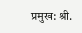प्रमुख: श्री.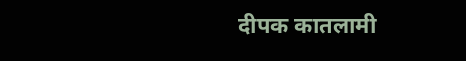दीपक कातलामी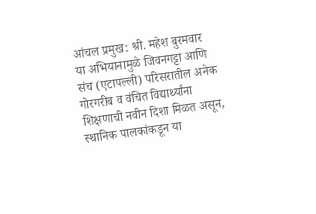आंचल प्रमुख: श्री. महेश बुरमवार
या अभियानामुळे जिवनगट्टा आणि संच (एटापल्ली) परिसरातील अनेक गोरगरीब व वंचित विद्यार्थ्यांना शिक्षणाची नवीन दिशा मिळत असून, स्थानिक पालकांकडून या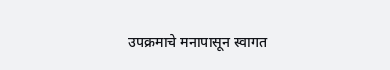उपक्रमाचे मनापासून स्वागत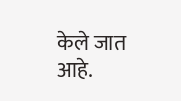केले जात आहे.